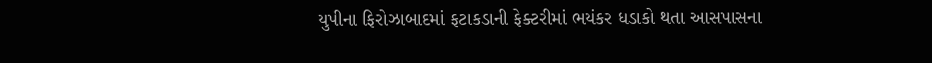યુપીના ફિરોઝાબાદમાં ફટાકડાની ફેક્ટરીમાં ભયંકર ધડાકો થતા આસપાસના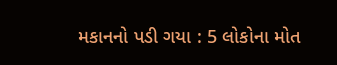મકાનનો પડી ગયા : 5 લોકોના મોત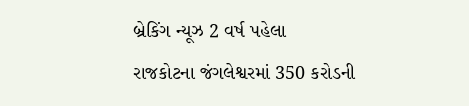બ્રેકિંગ ન્યૂઝ 2 વર્ષ પહેલા
રાજકોટના જંગલેશ્વરમાં 350 કરોડની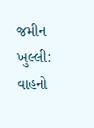જમીન ખુલ્લી: વાહનો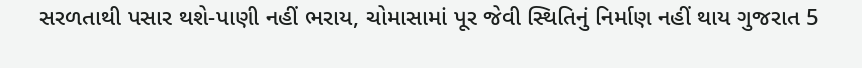સરળતાથી પસાર થશે-પાણી નહીં ભરાય, ચોમાસામાં પૂર જેવી સ્થિતિનું નિર્માણ નહીં થાય ગુજરાત 5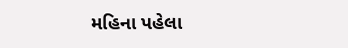મહિના પહેલા